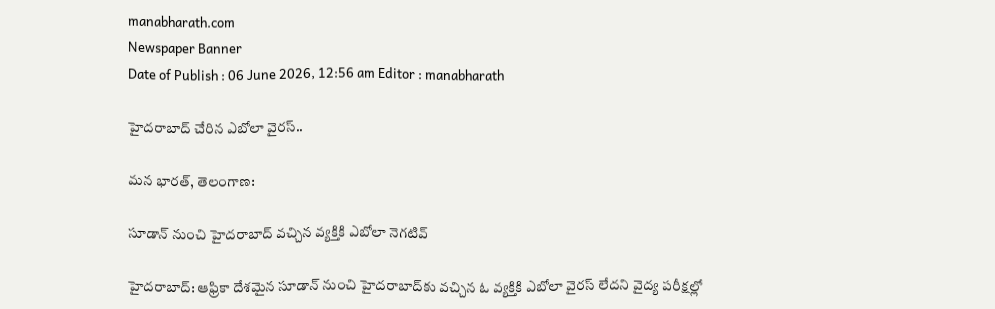manabharath.com
Newspaper Banner
Date of Publish : 06 June 2026, 12:56 am Editor : manabharath

హైదరాబాద్ చేరిన ఎబోలా వైరస్..

మన భారత్, తెలంగాణ:

సూడాన్ నుంచి హైదరాబాద్ వచ్చిన వ్యక్తికి ఎబోలా నెగటివ్

హైదరాబాద్: ఆఫ్రికా దేశమైన సూడాన్ నుంచి హైదరాబాద్‌కు వచ్చిన ఓ వ్యక్తికి ఎబోలా వైరస్ లేదని వైద్య పరీక్షల్లో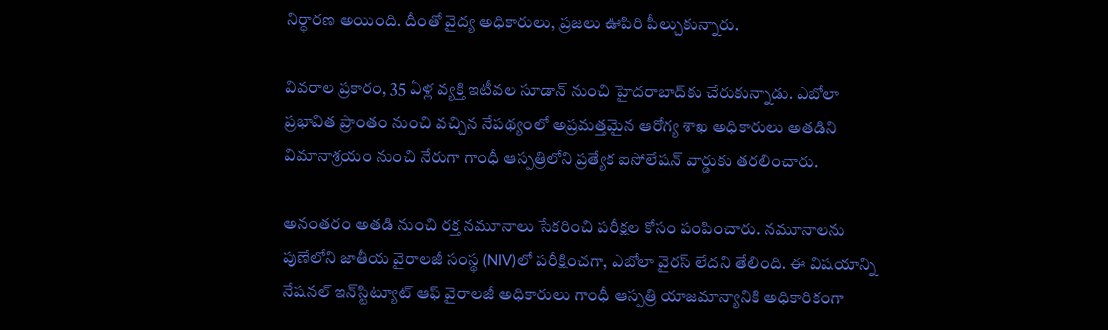నిర్ధారణ అయింది. దీంతో వైద్య అధికారులు, ప్రజలు ఊపిరి పీల్చుకున్నారు.

వివరాల ప్రకారం, 35 ఏళ్ల వ్యక్తి ఇటీవల సూడాన్ నుంచి హైదరాబాద్‌కు చేరుకున్నాడు. ఎబోలా ప్రభావిత ప్రాంతం నుంచి వచ్చిన నేపథ్యంలో అప్రమత్తమైన ఆరోగ్య శాఖ అధికారులు అతడిని విమానాశ్రయం నుంచి నేరుగా గాంధీ ఆస్పత్రిలోని ప్రత్యేక ఐసోలేషన్ వార్డుకు తరలించారు.

అనంతరం అతడి నుంచి రక్త నమూనాలు సేకరించి పరీక్షల కోసం పంపించారు. నమూనాలను పుణేలోని జాతీయ వైరాలజీ సంస్థ (NIV)లో పరీక్షించగా, ఎబోలా వైరస్ లేదని తేలింది. ఈ విషయాన్ని నేషనల్ ఇన్‌స్టిట్యూట్ ఆఫ్ వైరాలజీ అధికారులు గాంధీ ఆస్పత్రి యాజమాన్యానికి అధికారికంగా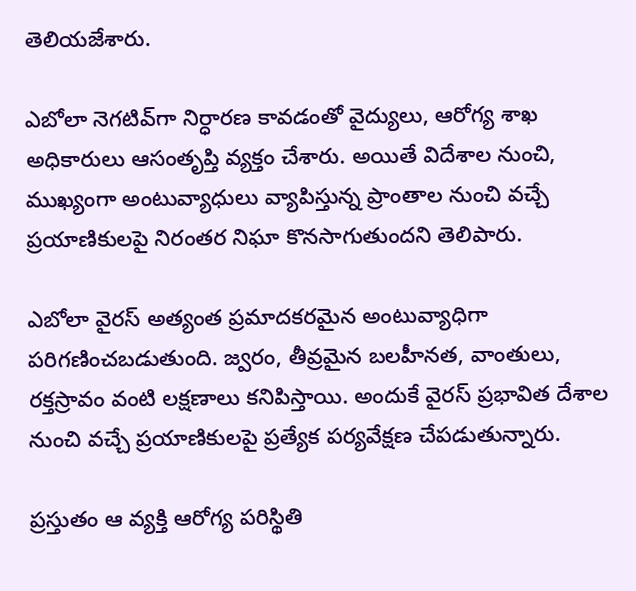తెలియజేశారు.

ఎబోలా నెగటివ్‌గా నిర్ధారణ కావడంతో వైద్యులు, ఆరోగ్య శాఖ అధికారులు ఆసంతృప్తి వ్యక్తం చేశారు. అయితే విదేశాల నుంచి, ముఖ్యంగా అంటువ్యాధులు వ్యాపిస్తున్న ప్రాంతాల నుంచి వచ్చే ప్రయాణికులపై నిరంతర నిఘా కొనసాగుతుందని తెలిపారు.

ఎబోలా వైరస్ అత్యంత ప్రమాదకరమైన అంటువ్యాధిగా పరిగణించబడుతుంది. జ్వరం, తీవ్రమైన బలహీనత, వాంతులు, రక్తస్రావం వంటి లక్షణాలు కనిపిస్తాయి. అందుకే వైరస్ ప్రభావిత దేశాల నుంచి వచ్చే ప్రయాణికులపై ప్రత్యేక పర్యవేక్షణ చేపడుతున్నారు.

ప్రస్తుతం ఆ వ్యక్తి ఆరోగ్య పరిస్థితి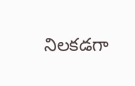నిలకడగా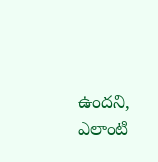ఉందని, ఎలాంటి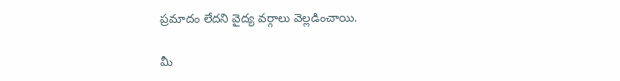ప్రమాదం లేదని వైద్య వర్గాలు వెల్లడించాయి.

మీ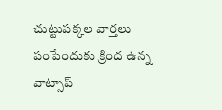చుట్టుపక్కల వార్తలు పంపేందుకు క్రింద ఉన్న వాట్సాప్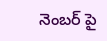నెంబర్ పై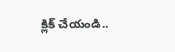క్లిక్ చేయండి..